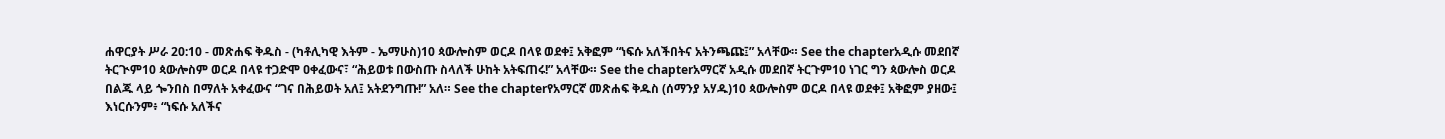ሐዋርያት ሥራ 20:10 - መጽሐፍ ቅዱስ - (ካቶሊካዊ እትም - ኤማሁስ)10 ጳውሎስም ወርዶ በላዩ ወደቀ፤ አቅፎም “ነፍሱ አለችበትና አትንጫጩ፤” አላቸው። See the chapterአዲሱ መደበኛ ትርጒም10 ጳውሎስም ወርዶ በላዩ ተጋድሞ ዐቀፈውና፣ “ሕይወቱ በውስጡ ስላለች ሁከት አትፍጠሩ!” አላቸው። See the chapterአማርኛ አዲሱ መደበኛ ትርጉም10 ነገር ግን ጳውሎስ ወርዶ በልጁ ላይ ጐንበስ በማለት አቀፈውና “ገና በሕይወት አለ፤ አትደንግጡ!” አለ። See the chapterየአማርኛ መጽሐፍ ቅዱስ (ሰማንያ አሃዱ)10 ጳውሎስም ወርዶ በላዩ ወደቀ፤ አቅፎም ያዘው፤ እነርሱንም፥ “ነፍሱ አለችና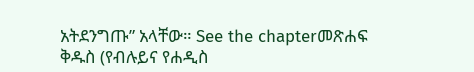አትደንግጡ” አላቸው። See the chapterመጽሐፍ ቅዱስ (የብሉይና የሐዲስ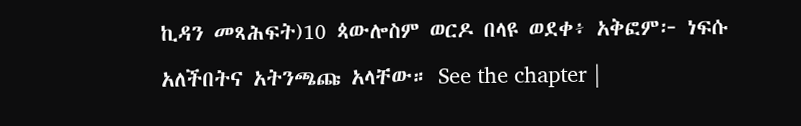ኪዳን መጻሕፍት)10 ጳውሎስም ወርዶ በላዩ ወደቀ፥ አቅፎም፦ ነፍሱ አለችበትና አትንጫጩ አላቸው። See the chapter |